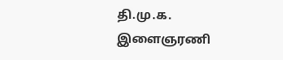தி.மு.க. இளைஞரணி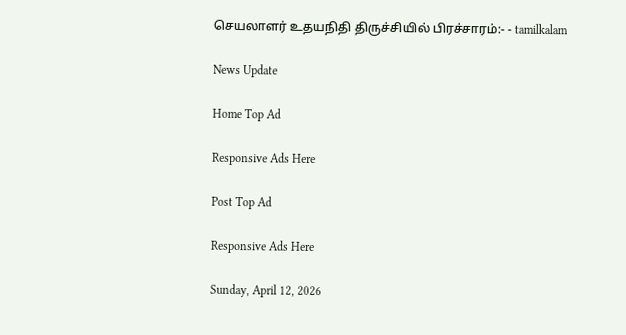செயலாளர் உதயநிதி திருச்சியில் பிரச்சாரம்:- - tamilkalam

News Update

Home Top Ad

Responsive Ads Here

Post Top Ad

Responsive Ads Here

Sunday, April 12, 2026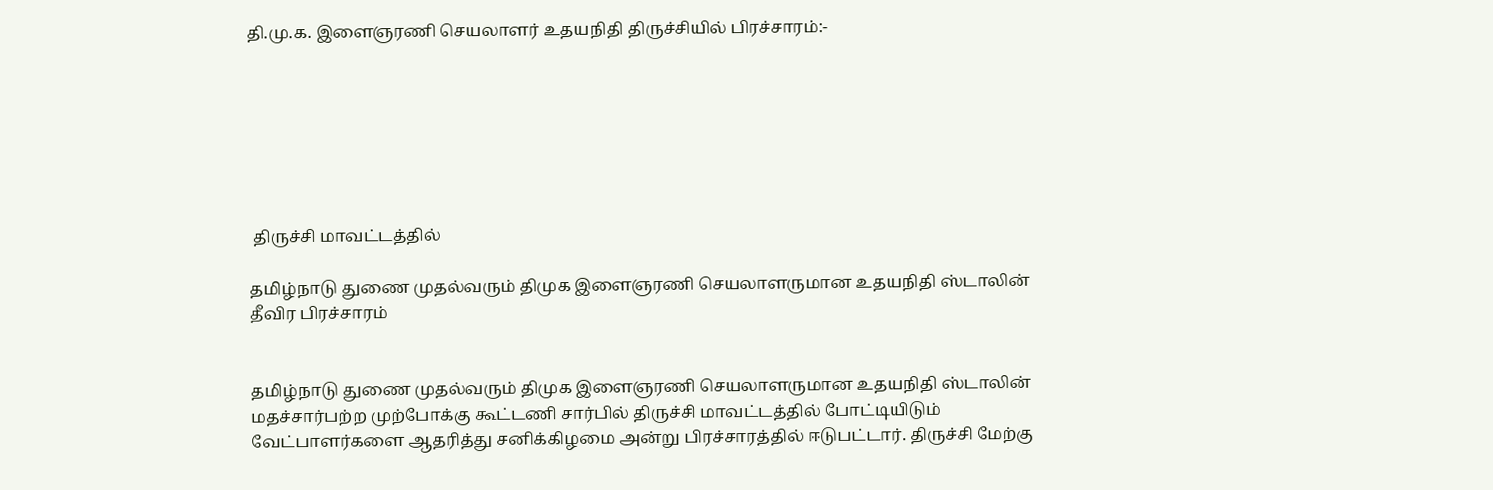தி.மு.க. இளைஞரணி செயலாளர் உதயநிதி திருச்சியில் பிரச்சாரம்:-







 திருச்சி மாவட்டத்தில்

தமிழ்நாடு துணை முதல்வரும் திமுக இளைஞரணி செயலாளருமான உதயநிதி ஸ்டாலின் தீவிர பிரச்சாரம்


தமிழ்நாடு துணை முதல்வரும் திமுக இளைஞரணி செயலாளருமான உதயநிதி ஸ்டாலின் மதச்சார்பற்ற முற்போக்கு கூட்டணி சார்பில் திருச்சி மாவட்டத்தில் போட்டியிடும் வேட்பாளர்களை ஆதரித்து சனிக்கிழமை அன்று பிரச்சாரத்தில் ஈடுபட்டார். திருச்சி மேற்கு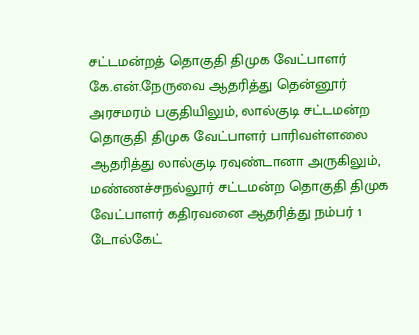சட்டமன்றத் தொகுதி திமுக வேட்பாளர் கே.என்.நேருவை ஆதரித்து தென்னூர் அரசமரம் பகுதியிலும், லால்குடி சட்டமன்ற தொகுதி திமுக வேட்பாளர் பாரிவள்ளலை ஆதரித்து லால்குடி ரவுண்டானா அருகிலும், மண்ணச்சநல்லூர் சட்டமன்ற தொகுதி திமுக வேட்பாளர் கதிரவனை ஆதரித்து நம்பர் 1 டோல்கேட்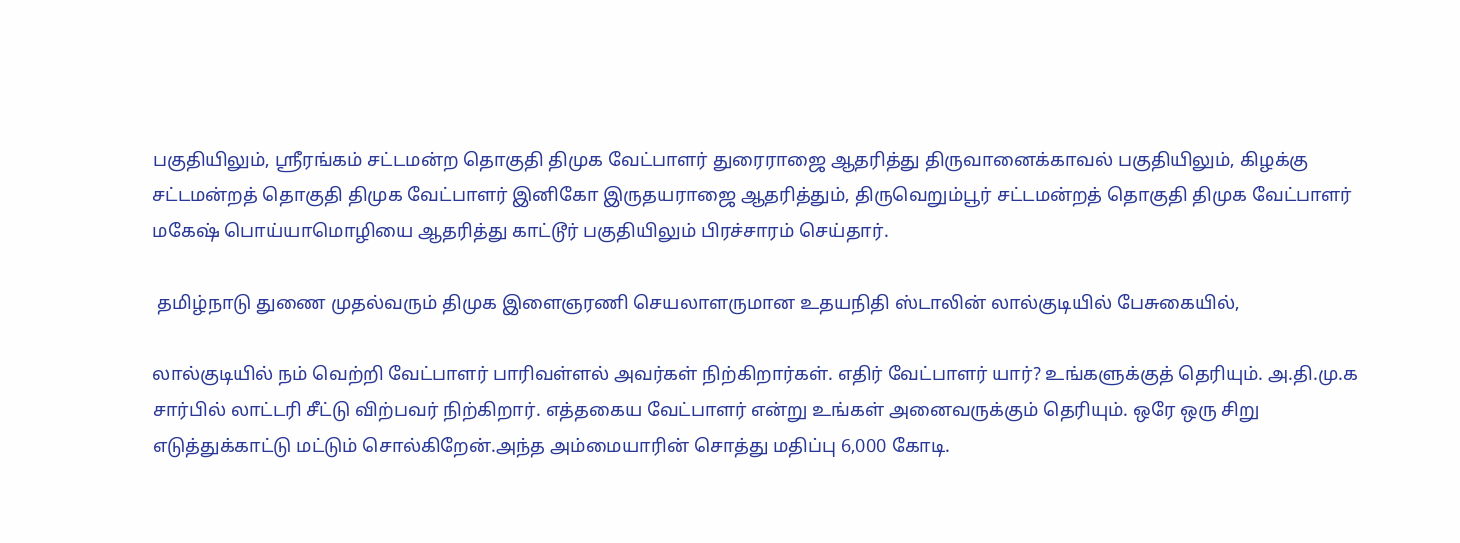பகுதியிலும், ஸ்ரீரங்கம் சட்டமன்ற தொகுதி திமுக வேட்பாளர் துரைராஜை ஆதரித்து திருவானைக்காவல் பகுதியிலும், கிழக்கு சட்டமன்றத் தொகுதி திமுக வேட்பாளர் இனிகோ இருதயராஜை ஆதரித்தும், திருவெறும்பூர் சட்டமன்றத் தொகுதி திமுக வேட்பாளர் மகேஷ் பொய்யாமொழியை ஆதரித்து காட்டூர் பகுதியிலும் பிரச்சாரம் செய்தார்.

 தமிழ்நாடு துணை முதல்வரும் திமுக இளைஞரணி செயலாளருமான உதயநிதி ஸ்டாலின் லால்குடியில் பேசுகையில்,

லால்குடியில் நம் வெற்றி வேட்பாளர் பாரிவள்ளல் அவர்கள் நிற்கிறார்கள். எதிர் வேட்பாளர் யார்? உங்களுக்குத் தெரியும். அ.தி.மு.க சார்பில் லாட்டரி சீட்டு விற்பவர் நிற்கிறார். எத்தகைய வேட்பாளர் என்று உங்கள் அனைவருக்கும் தெரியும். ஒரே ஒரு சிறு எடுத்துக்காட்டு மட்டும் சொல்கிறேன்.அந்த அம்மையாரின் சொத்து மதிப்பு 6,000 கோடி.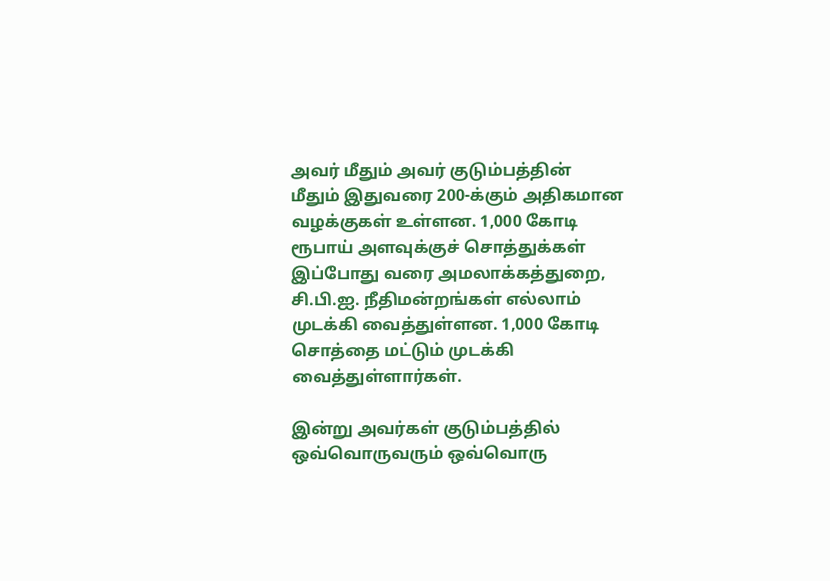அவர் மீதும் அவர் குடும்பத்தின் மீதும் இதுவரை 200-க்கும் அதிகமான வழக்குகள் உள்ளன. 1,000 கோடி ரூபாய் அளவுக்குச் சொத்துக்கள் இப்போது வரை அமலாக்கத்துறை, சி.பி.ஐ. நீதிமன்றங்கள் எல்லாம் முடக்கி வைத்துள்ளன. 1,000 கோடி சொத்தை மட்டும் முடக்கி வைத்துள்ளார்கள்.

இன்று அவர்கள் குடும்பத்தில் ஒவ்வொருவரும் ஒவ்வொரு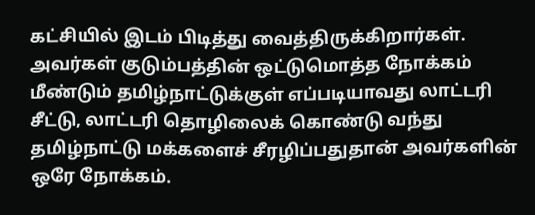கட்சியில் இடம் பிடித்து வைத்திருக்கிறார்கள். அவர்கள் குடும்பத்தின் ஒட்டுமொத்த நோக்கம் மீண்டும் தமிழ்நாட்டுக்குள் எப்படியாவது லாட்டரி சீட்டு, லாட்டரி தொழிலைக் கொண்டு வந்து தமிழ்நாட்டு மக்களைச் சீரழிப்பதுதான் அவர்களின் ஒரே நோக்கம்.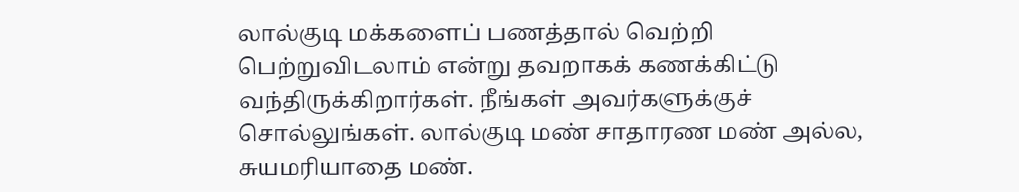லால்குடி மக்களைப் பணத்தால் வெற்றி பெற்றுவிடலாம் என்று தவறாகக் கணக்கிட்டு வந்திருக்கிறார்கள். நீங்கள் அவர்களுக்குச் சொல்லுங்கள். லால்குடி மண் சாதாரண மண் அல்ல, சுயமரியாதை மண்.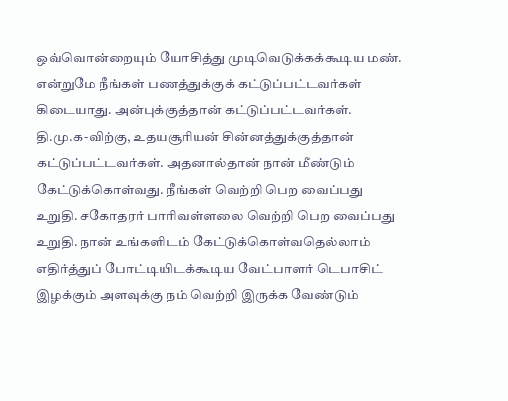ஒவ்வொன்றையும் யோசித்து முடிவெடுக்கக்கூடிய மண். என்றுமே நீங்கள் பணத்துக்குக் கட்டுப்பட்டவர்கள் கிடையாது. அன்புக்குத்தான் கட்டுப்பட்டவர்கள். தி.மு.க-விற்கு, உதயசூரியன் சின்னத்துக்குத்தான் கட்டுப்பட்டவர்கள். அதனால்தான் நான் மீண்டும் கேட்டுக்கொள்வது. நீங்கள் வெற்றி பெற வைப்பது உறுதி. சகோதரர் பாரிவள்ளலை வெற்றி பெற வைப்பது உறுதி. நான் உங்களிடம் கேட்டுக்கொள்வதெல்லாம் எதிர்த்துப் போட்டியிடக்கூடிய வேட்பாளர் டெபாசிட் இழக்கும் அளவுக்கு நம் வெற்றி இருக்க வேண்டும்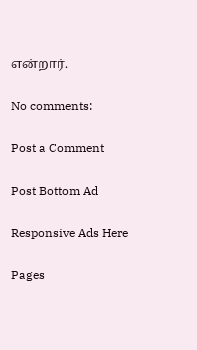என்றார்.

No comments:

Post a Comment

Post Bottom Ad

Responsive Ads Here

Pages